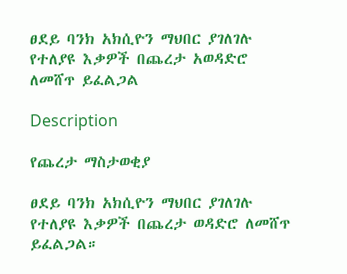ፀደይ ባንክ አክሲዮን ማህበር ያገለገሉ የተለያዩ እቃዎች በጨረታ አወዳድሮ ለመሸጥ ይፈልጋል

Description

የጨረታ ማስታወቂያ

ፀደይ ባንክ አክሲዮን ማህበር ያገለገሉ የተለያዩ እቃዎች በጨረታ ወዳድሮ ለመሸጥ ይፈልጋል።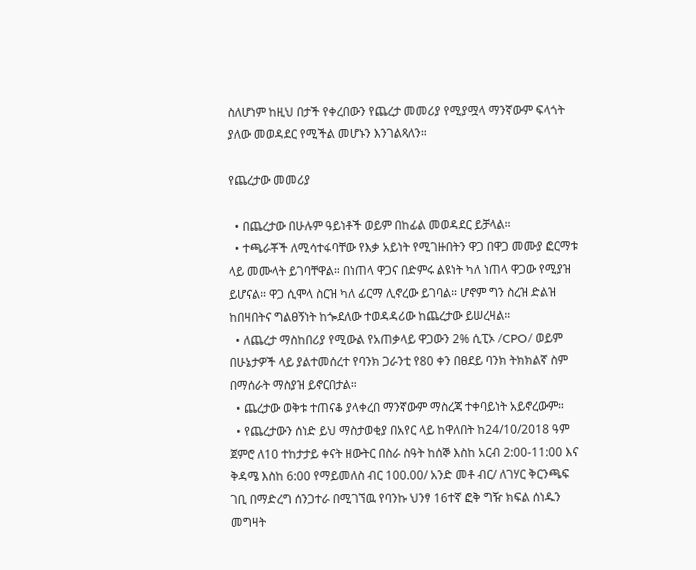ስለሆነም ከዚህ በታች የቀረበውን የጨረታ መመሪያ የሚያሟላ ማንኛውም ፍላጎት ያለው መወዳደር የሚችል መሆኑን እንገልጻለን።

የጨረታው መመሪያ

  • በጨረታው በሁሉም ዓይነቶች ወይም በከፊል መወዳደር ይቻላል።
  • ተጫራቾች ለሚሳተፋባቸው የእቃ አይነት የሚገዙበትን ዋጋ በዋጋ መሙያ ፎርማቱ ላይ መሙላት ይገባቸዋል። በነጠላ ዋጋና በድምሩ ልዩነት ካለ ነጠላ ዋጋው የሚያዝ ይሆናል። ዋጋ ሲሞላ ስርዝ ካለ ፊርማ ሊኖረው ይገባል። ሆኖም ግን ስረዝ ድልዝ ከበዛበትና ግልፀኝነት ከጐደለው ተወዳዳሪው ከጨረታው ይሠረዛል።
  • ለጨረታ ማስከበሪያ የሚውል የአጠቃላይ ዋጋውን 2% ሲፒኦ /CPO/ ወይም በሁኔታዎች ላይ ያልተመሰረተ የባንክ ጋራንቲ የ80 ቀን በፀደይ ባንክ ትክክልኛ ስም በማሰራት ማስያዝ ይኖርበታል።
  • ጨረታው ወቅቱ ተጠናቆ ያላቀረበ ማንኛውም ማስረጃ ተቀባይነት አይኖረውም።
  • የጨረታውን ሰነድ ይህ ማስታወቂያ በአየር ላይ ከዋለበት ከ24/10/2018 ዓም ጀምሮ ለ10 ተከታታይ ቀናት ዘውትር በስራ ስዓት ከሰኞ እስከ አርብ 2:00-11:00 እና ቅዳሜ እስከ 6:00 የማይመለስ ብር 100.00/ አንድ መቶ ብር/ ለገሃር ቅርንጫፍ ገቢ በማድረግ ሰንጋተራ በሚገኘዉ የባንኩ ህንፃ 16ተኛ ፎቅ ግዥ ክፍል ሰነዱን መግዛት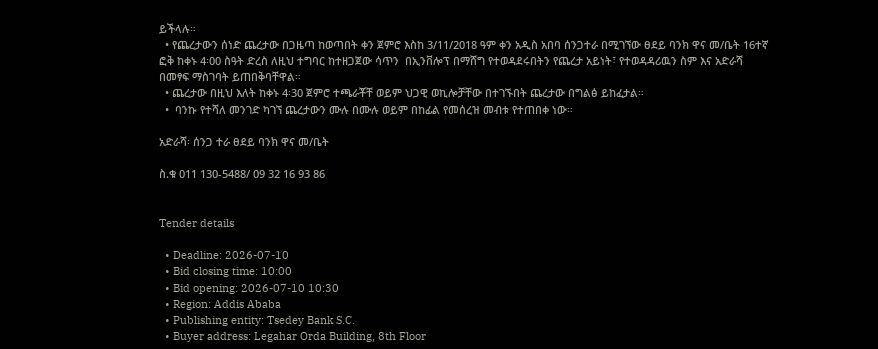ይችላሉ።
  • የጨረታውን ሰነድ ጨረታው በጋዜጣ ከወጣበት ቀን ጀምሮ እስከ 3/11/2018 ዓም ቀን አዲስ አበባ ሰንጋተራ በሚገኘው ፀደይ ባንክ ዋና መ/ቤት 16ተኛ ፎቅ ከቀኑ 4፡00 ስዓት ድረስ ለዚህ ተግባር ከተዘጋጀው ሳጥን  በኢንቨሎፕ በማሸግ የተወዳደሩበትን የጨረታ አይነት፣ የተወዳዳሪዉን ስም እና አድራሻ በመፃፍ ማስገባት ይጠበቅባቸዋል።
  • ጨረታው በዚህ እለት ከቀኑ 4፡30 ጀምሮ ተጫራቾቸ ወይም ህጋዊ ወኪሎቻቸው በተገኙበት ጨረታው በግልፅ ይከፈታል።
  •  ባንኩ የተሻለ መንገድ ካገኘ ጨረታውን ሙሉ በሙሉ ወይም በከፊል የመሰረዝ መብቱ የተጠበቀ ነው።

አድራሻ፡ ሰንጋ ተራ ፀደይ ባንክ ዋና መ/ቤት

ስ.ቁ 011 130-5488/ 09 32 16 93 86


Tender details

  • Deadline: 2026-07-10
  • Bid closing time: 10:00
  • Bid opening: 2026-07-10 10:30
  • Region: Addis Ababa
  • Publishing entity: Tsedey Bank S.C.
  • Buyer address: Legahar Orda Building, 8th Floor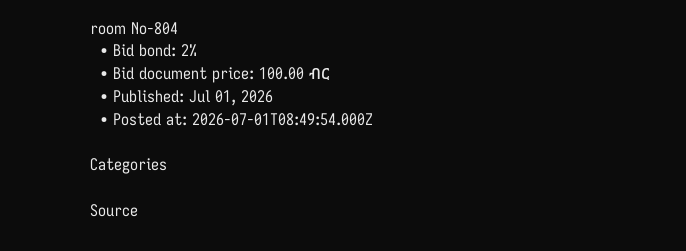room No-804
  • Bid bond: 2%
  • Bid document price: 100.00 ብር
  • Published: Jul 01, 2026
  • Posted at: 2026-07-01T08:49:54.000Z

Categories

Source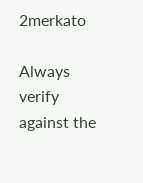2merkato

Always verify against the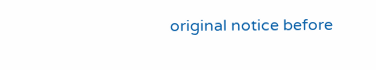original notice before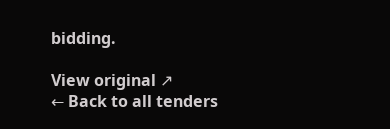bidding.

View original ↗
← Back to all tenders